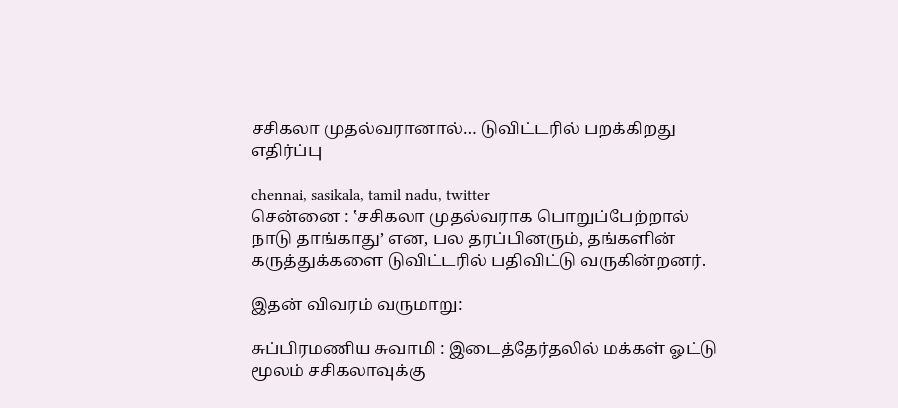சசிகலா முதல்வரானால்… டுவிட்டரில் பறக்கிறது எதிர்ப்பு

chennai, sasikala, tamil nadu, twitter
சென்னை : ‛சசிகலா முதல்வராக பொறுப்பேற்றால் நாடு தாங்காது’ என, பல தரப்பினரும், தங்களின் கருத்துக்களை டுவிட்டரில் பதிவிட்டு வருகின்றனர்.

இதன் விவரம் வருமாறு:

சுப்பிரமணிய சுவாமி : இடைத்தேர்தலில் மக்கள் ஓட்டு மூலம் சசிகலாவுக்கு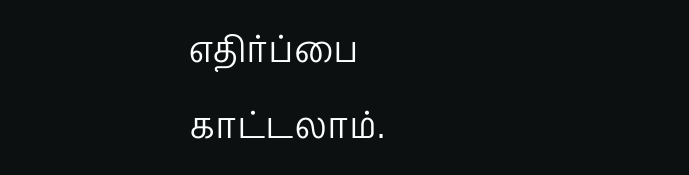எதிர்ப்பை காட்டலாம்.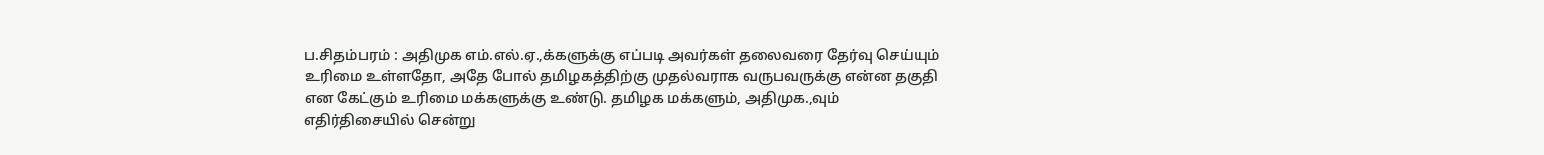ப.சிதம்பரம் : அதிமுக எம்.எல்.ஏ.,க்களுக்கு எப்படி அவர்கள் தலைவரை தேர்வு செய்யும் உரிமை உள்ளதோ, அதே போல் தமிழகத்திற்கு முதல்வராக வருபவருக்கு என்ன தகுதி என கேட்கும் உரிமை மக்களுக்கு உண்டு. தமிழக மக்களும், அதிமுக.,வும் எதிர்திசையில் சென்று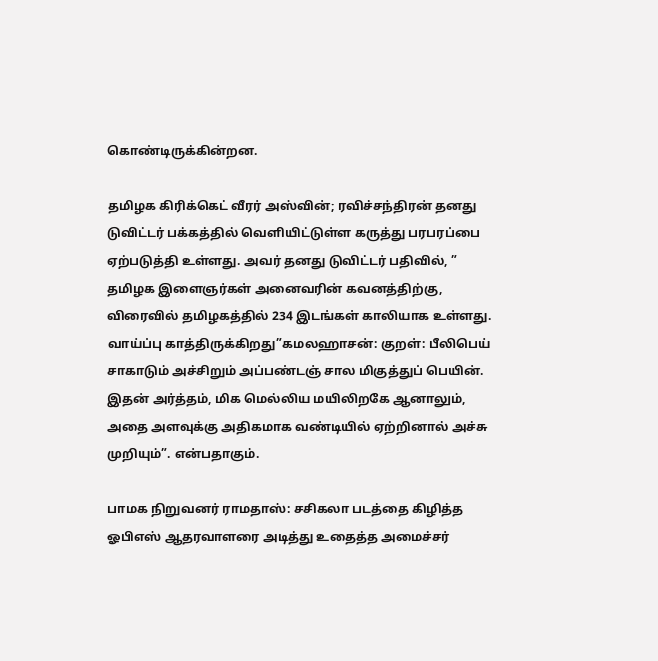கொண்டிருக்கின்றன.

தமிழக கிரிக்கெட் வீரர் அஸ்வின்; ரவிச்சந்திரன் தனது டுவிட்டர் பக்கத்தில் வெளியிட்டுள்ள கருத்து பரபரப்பை ஏற்படுத்தி உள்ளது. அவர் தனது டுவிட்டர் பதிவில், ” தமிழக இளைஞர்கள் அனைவரின் கவனத்திற்கு, விரைவில் தமிழகத்தில் 234 இடங்கள் காலியாக உள்ளது. வாய்ப்பு காத்திருக்கிறது”கமலஹாசன்: குறள்: பீலிபெய் சாகாடும் அச்சிறும் அப்பண்டஞ் சால மிகுத்துப் பெயின்.
இதன் அர்த்தம், மிக மெல்லிய மயிலிறகே ஆனாலும், அதை அளவுக்கு அதிகமாக வண்டியில் ஏற்றினால் அச்சு முறியும்”. என்பதாகும்.

பாமக நிறுவனர் ராமதாஸ்: சசிகலா படத்தை கிழித்த ஓபிஎஸ் ஆதரவாளரை அடித்து உதைத்த அமைச்சர்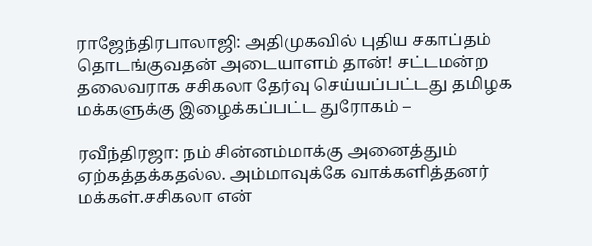ராஜேந்திரபாலாஜி: அதிமுகவில் புதிய சகாப்தம் தொடங்குவதன் அடையாளம் தான்! சட்டமன்ற தலைவராக சசிகலா தேர்வு செய்யப்பட்டது தமிழக மக்களுக்கு இழைக்கப்பட்ட துரோகம் –

ரவீந்திரஜா: நம் சின்னம்மாக்கு அனைத்தும் ஏற்கத்தக்கதல்ல. அம்மாவுக்கே வாக்களித்தனர் மக்கள்.சசிகலா என்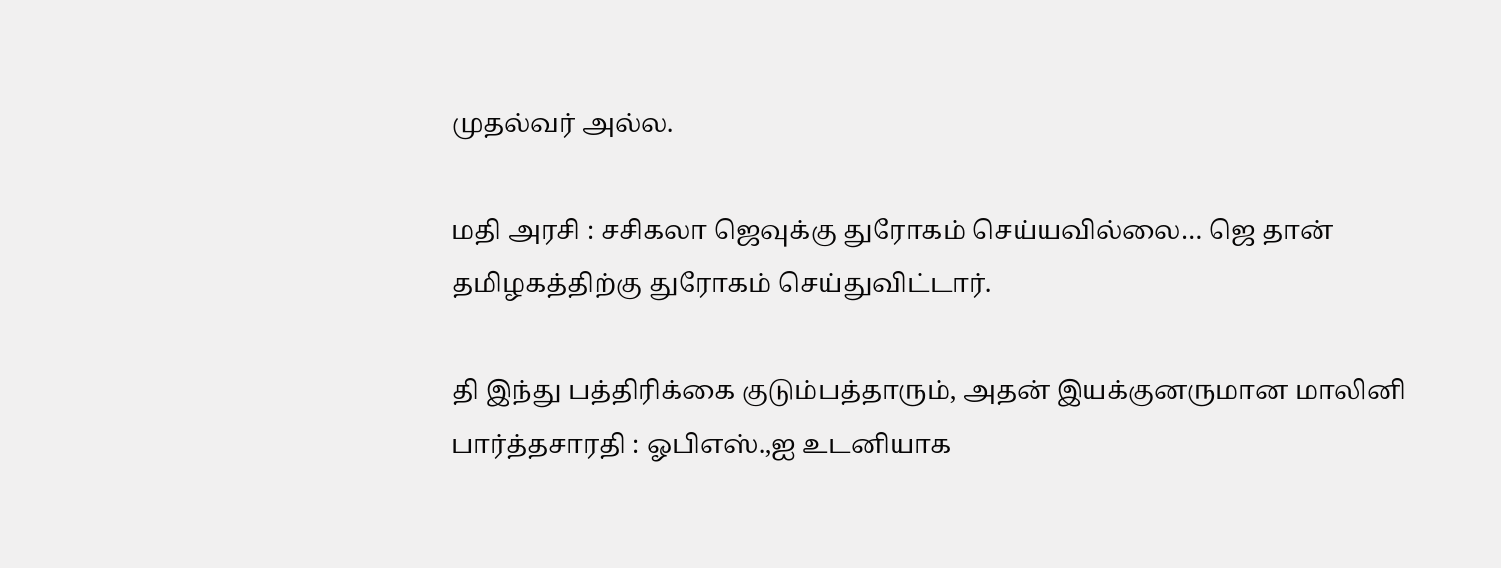முதல்வர் அல்ல.

மதி அரசி : சசிகலா ஜெவுக்கு துரோகம் செய்யவில்லை… ஜெ தான் தமிழகத்திற்கு துரோகம் செய்துவிட்டார்.

தி இந்து பத்திரிக்கை குடும்பத்தாரும், அதன் இயக்குனருமான மாலினி பார்த்தசாரதி : ஓபிஎஸ்.,ஐ உடனியாக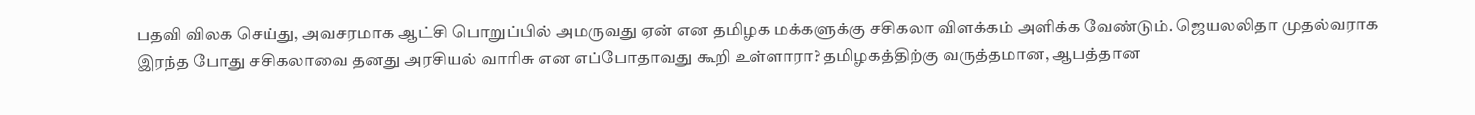பதவி விலக செய்து, அவசரமாக ஆட்சி பொறுப்பில் அமருவது ஏன் என தமிழக மக்களுக்கு சசிகலா விளக்கம் அளிக்க வேண்டும். ஜெயலலிதா முதல்வராக இரந்த போது சசிகலாவை தனது அரசியல் வாரிசு என எப்போதாவது கூறி உள்ளாரா? தமிழகத்திற்கு வருத்தமான, ஆபத்தான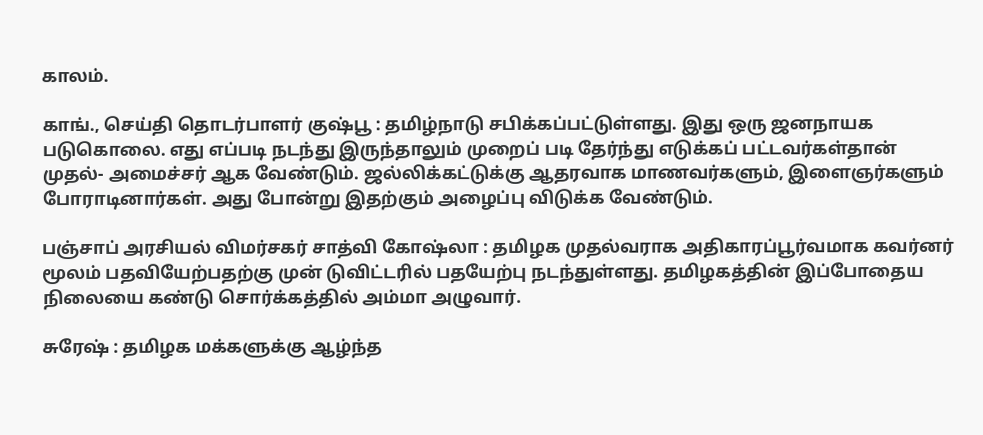காலம்.

காங்., செய்தி தொடர்பாளர் குஷ்பூ : தமிழ்நாடு சபிக்கப்பட்டுள்ளது. இது ஒரு ஜனநாயக படுகொலை. எது எப்படி நடந்து இருந்தாலும் முறைப் படி தேர்ந்து எடுக்கப் பட்டவர்கள்தான் முதல்- அமைச்சர் ஆக வேண்டும். ஜல்லிக்கட்டுக்கு ஆதரவாக மாணவர்களும், இளைஞர்களும் போராடினார்கள். அது போன்று இதற்கும் அழைப்பு விடுக்க வேண்டும்.

பஞ்சாப் அரசியல் விமர்சகர் சாத்வி கோஷ்லா : தமிழக முதல்வராக அதிகாரப்பூர்வமாக கவர்னர் மூலம் பதவியேற்பதற்கு முன் டுவிட்டரில் பதயேற்பு நடந்துள்ளது. தமிழகத்தின் இப்போதைய நிலையை கண்டு சொர்க்கத்தில் அம்மா அழுவார்.

சுரேஷ் : தமிழக மக்களுக்கு ஆழ்ந்த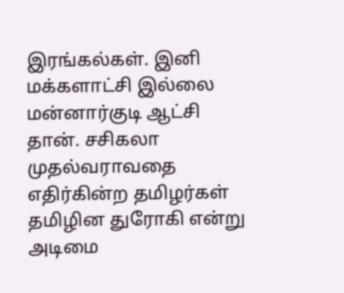இரங்கல்கள். இனி மக்களாட்சி இல்லை மன்னார்குடி ஆட்சி தான். சசிகலா முதல்வராவதை எதிர்கின்ற தமிழர்கள் தமிழின துரோகி என்று அடிமை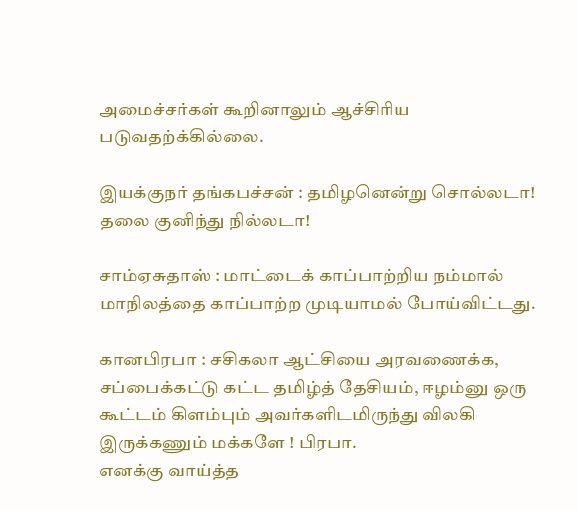அமைச்சர்கள் கூறினாலும் ஆச்சிரிய படுவதற்க்கில்லை.

இயக்குநர் தங்கபச்சன் : தமிழனென்று சொல்லடா! தலை குனிந்து நில்லடா!

சாம்ஏசுதாஸ் : மாட்டைக் காப்பாற்றிய நம்மால் மாநிலத்தை காப்பாற்ற முடியாமல் போய்விட்டது.

கானபிரபா : சசிகலா ஆட்சியை அரவணைக்க, சப்பைக்கட்டு கட்ட தமிழ்த் தேசியம், ஈழம்னு ஒரு கூட்டம் கிளம்பும் அவர்களிடமிருந்து விலகி இருக்கணும் மக்களே ! பிரபா.
எனக்கு வாய்த்த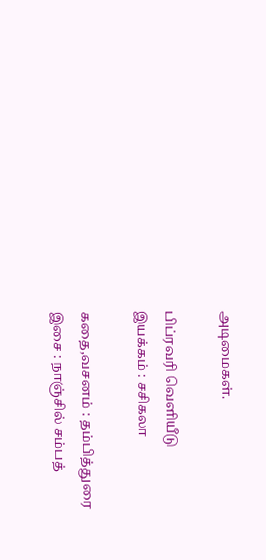அடிமைகள்.

பிப்ரவரி வெளியீடு
இயக்கம் : சசிகலா

கதை,வசனம் : தம்பித்துரை
இசை : நாஞ்சில் சம்பத்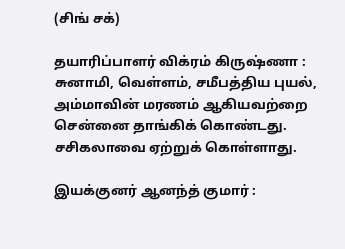(சிங் சக்)

தயாரிப்பாளர் விக்ரம் கிருஷ்ணா : சுனாமி, வெள்ளம், சமீபத்திய புயல், அம்மாவின் மரணம் ஆகியவற்றை சென்னை தாங்கிக் கொண்டது. சசிகலாவை ஏற்றுக் கொள்ளாது.

இயக்குனர் ஆனந்த் குமார் :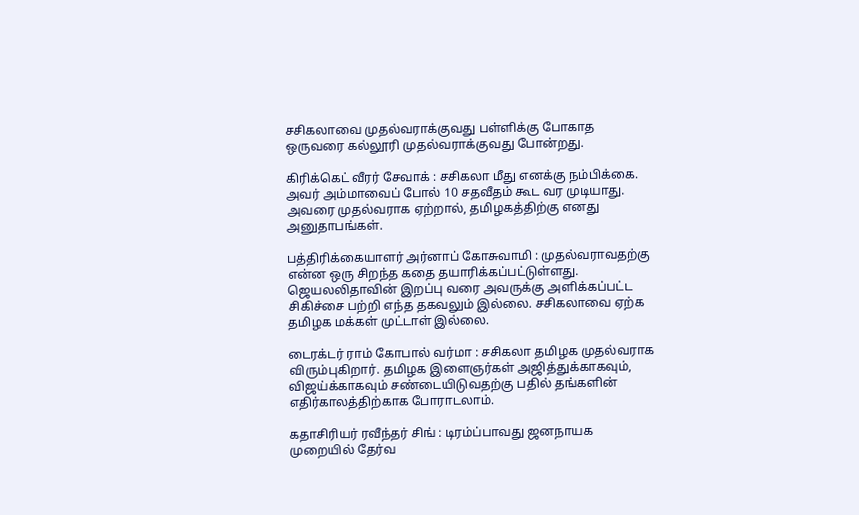சசிகலாவை முதல்வராக்குவது பள்ளிக்கு போகாத ஒருவரை கல்லூரி முதல்வராக்குவது போன்றது.

கிரிக்கெட் வீரர் சேவாக் : சசிகலா மீது எனக்கு நம்பிக்கை. அவர் அம்மாவைப் போல் 10 சதவீதம் கூட வர முடியாது. அவரை முதல்வராக ஏற்றால், தமிழகத்திற்கு எனது அனுதாபங்கள்.

பத்திரிக்கையாளர் அர்னாப் கோசுவாமி : முதல்வராவதற்கு என்ன ஒரு சிறந்த கதை தயாரிக்கப்பட்டுள்ளது. ஜெயலலிதாவின் இறப்பு வரை அவருக்கு அளிக்கப்பட்ட சிகிச்சை பற்றி எந்த தகவலும் இல்லை. சசிகலாவை ஏற்க தமிழக மக்கள் முட்டாள் இல்லை.

டைரக்டர் ராம் கோபால் வர்மா : சசிகலா தமிழக முதல்வராக விரும்புகிறார். தமிழக இளைஞர்கள் அஜித்துக்காகவும், விஜய்க்காகவும் சண்டையிடுவதற்கு பதில் தங்களின் எதிர்காலத்திற்காக போராடலாம்.

கதாசிரியர் ரவீந்தர் சிங் : டிரம்ப்பாவது ஜனநாயக முறையில் தேர்வ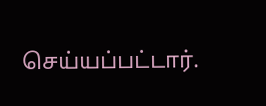செய்யப்பட்டார்.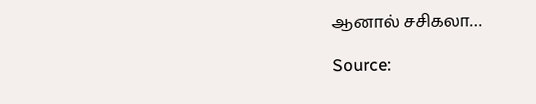ஆனால் சசிகலா…

Source: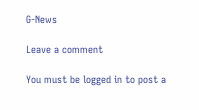G-News

Leave a comment

You must be logged in to post a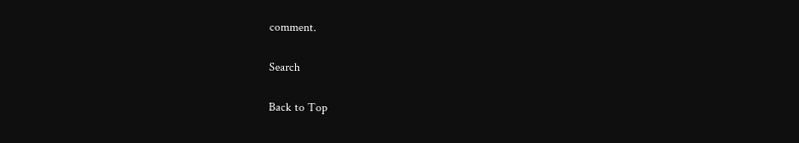comment.

Search

Back to Top